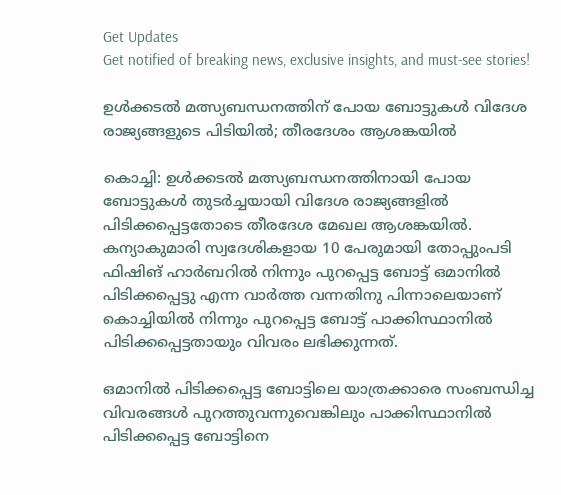Get Updates
Get notified of breaking news, exclusive insights, and must-see stories!

ഉള്‍ക്കടല്‍ മത്സ്യബന്ധനത്തിന് പോയ ബോട്ടുകള്‍ വിദേശ രാജ്യങ്ങളുടെ പിടിയില്‍; തീരദേശം ആശങ്കയില്‍

കൊച്ചി: ഉള്‍ക്കടല്‍ മത്സ്യബന്ധനത്തിനായി പോയ ബോട്ടുകള്‍ തുടര്‍ച്ചയായി വിദേശ രാജ്യങ്ങളില്‍ പിടിക്കപ്പെട്ടതോടെ തീരദേശ മേഖല ആശങ്കയില്‍. കന്യാകുമാരി സ്വദേശികളായ 10 പേരുമായി തോപ്പുംപടി ഫിഷിങ് ഹാര്‍ബറില്‍ നിന്നും പുറപ്പെട്ട ബോട്ട് ഒമാനില്‍ പിടിക്കപ്പെട്ടു എന്ന വാര്‍ത്ത വന്നതിനു പിന്നാലെയാണ് കൊച്ചിയില്‍ നിന്നും പുറപ്പെട്ട ബോട്ട് പാക്കിസ്ഥാനില്‍ പിടിക്കപ്പെട്ടതായും വിവരം ലഭിക്കുന്നത്.

ഒമാനില്‍ പിടിക്കപ്പെട്ട ബോട്ടിലെ യാത്രക്കാരെ സംബന്ധിച്ച വിവരങ്ങള്‍ പുറത്തുവന്നുവെങ്കിലും പാക്കിസ്ഥാനില്‍ പിടിക്കപ്പെട്ട ബോട്ടിനെ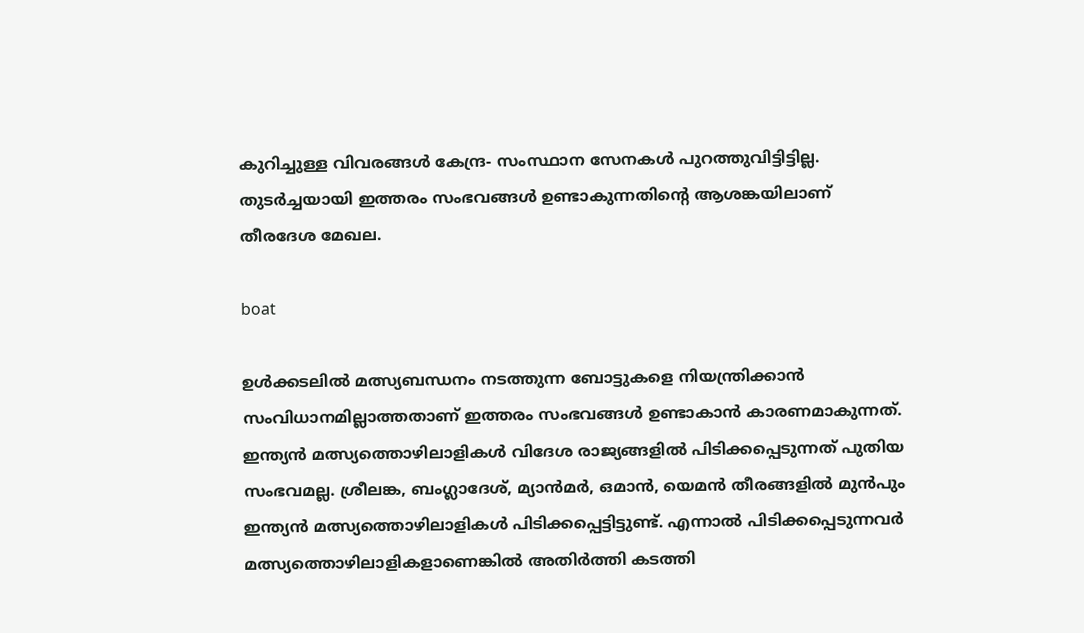കുറിച്ചുള്ള വിവരങ്ങള്‍ കേന്ദ്ര- സംസ്ഥാന സേനകള്‍ പുറത്തുവിട്ടിട്ടില്ല. തുടര്‍ച്ചയായി ഇത്തരം സംഭവങ്ങള്‍ ഉണ്ടാകുന്നതിന്റെ ആശങ്കയിലാണ് തീരദേശ മേഖല.

boat

ഉള്‍ക്കടലില്‍ മത്സ്യബന്ധനം നടത്തുന്ന ബോട്ടുകളെ നിയന്ത്രിക്കാന്‍ സംവിധാനമില്ലാത്തതാണ് ഇത്തരം സംഭവങ്ങള്‍ ഉണ്ടാകാന്‍ കാരണമാകുന്നത്.
ഇന്ത്യന്‍ മത്സ്യത്തൊഴിലാളികള്‍ വിദേശ രാജ്യങ്ങളില്‍ പിടിക്കപ്പെടുന്നത് പുതിയ സംഭവമല്ല. ശ്രീലങ്ക, ബംഗ്ലാദേശ്, മ്യാന്‍മര്‍, ഒമാന്‍, യെമന്‍ തീരങ്ങളില്‍ മുന്‍പും ഇന്ത്യന്‍ മത്സ്യത്തൊഴിലാളികള്‍ പിടിക്കപ്പെട്ടിട്ടുണ്ട്. എന്നാല്‍ പിടിക്കപ്പെടുന്നവര്‍ മത്സ്യത്തൊഴിലാളികളാണെങ്കില്‍ അതിര്‍ത്തി കടത്തി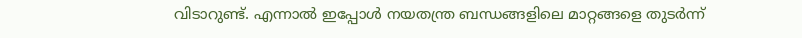വിടാറുണ്ട്. എന്നാല്‍ ഇപ്പോള്‍ നയതന്ത്ര ബന്ധങ്ങളിലെ മാറ്റങ്ങളെ തുടര്‍ന്ന്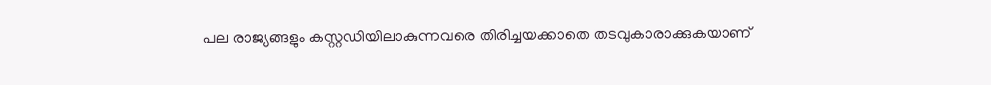പല രാജ്യങ്ങളും കസ്റ്റഡിയിലാകുന്നവരെ തിരിച്ചയക്കാതെ തടവുകാരാക്കുകയാണ്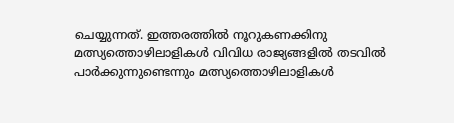ചെയ്യുന്നത്. ഇത്തരത്തില്‍ നൂറുകണക്കിനു മത്സ്യത്തൊഴിലാളികള്‍ വിവിധ രാജ്യങ്ങളില്‍ തടവില്‍ പാര്‍ക്കുന്നുണ്ടെന്നും മത്സ്യത്തൊഴിലാളികള്‍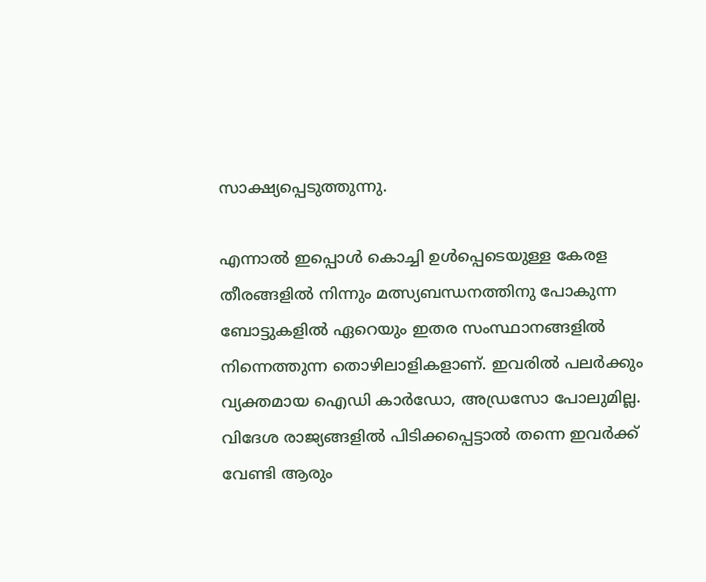സാക്ഷ്യപ്പെടുത്തുന്നു.

എന്നാല്‍ ഇപ്പൊള്‍ കൊച്ചി ഉള്‍പ്പെടെയുള്ള കേരള തീരങ്ങളില്‍ നിന്നും മത്സ്യബന്ധനത്തിനു പോകുന്ന ബോട്ടുകളില്‍ ഏറെയും ഇതര സംസ്ഥാനങ്ങളില്‍ നിന്നെത്തുന്ന തൊഴിലാളികളാണ്. ഇവരില്‍ പലര്‍ക്കും വ്യക്തമായ ഐഡി കാര്‍ഡോ, അഡ്രസോ പോലുമില്ല. വിദേശ രാജ്യങ്ങളില്‍ പിടിക്കപ്പെട്ടാല്‍ തന്നെ ഇവര്‍ക്ക് വേണ്ടി ആരും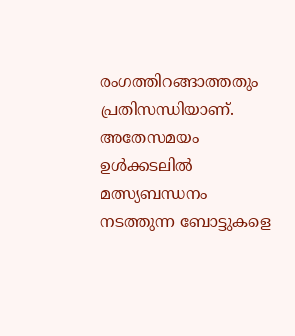രംഗത്തിറങ്ങാത്തതും പ്രതിസന്ധിയാണ്. അതേസമയം ഉള്‍ക്കടലില്‍ മത്സ്യബന്ധനം നടത്തുന്ന ബോട്ടുകളെ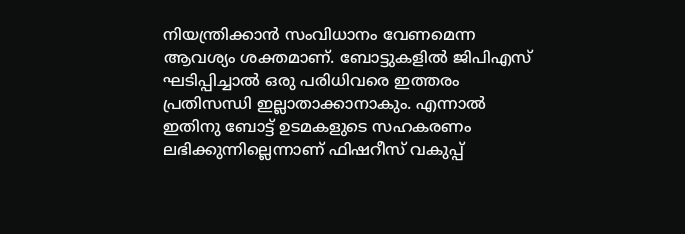നിയന്ത്രിക്കാന്‍ സംവിധാനം വേണമെന്ന ആവശ്യം ശക്തമാണ്. ബോട്ടുകളില്‍ ജിപിഎസ് ഘടിപ്പിച്ചാല്‍ ഒരു പരിധിവരെ ഇത്തരം പ്രതിസന്ധി ഇല്ലാതാക്കാനാകും. എന്നാല്‍ ഇതിനു ബോട്ട് ഉടമകളുടെ സഹകരണം ലഭിക്കുന്നില്ലെന്നാണ് ഫിഷറീസ് വകുപ്പ്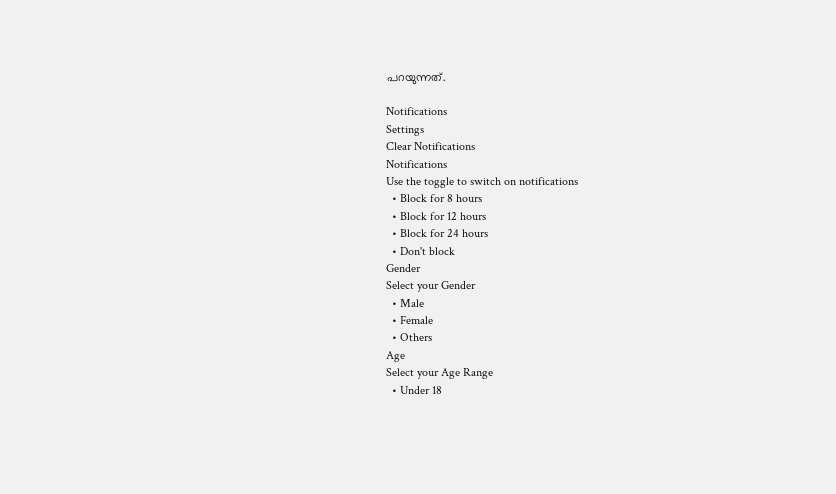പറയുന്നത്.

Notifications
Settings
Clear Notifications
Notifications
Use the toggle to switch on notifications
  • Block for 8 hours
  • Block for 12 hours
  • Block for 24 hours
  • Don't block
Gender
Select your Gender
  • Male
  • Female
  • Others
Age
Select your Age Range
  • Under 18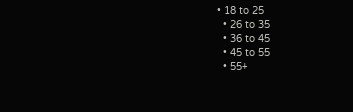• 18 to 25
  • 26 to 35
  • 36 to 45
  • 45 to 55
  • 55+